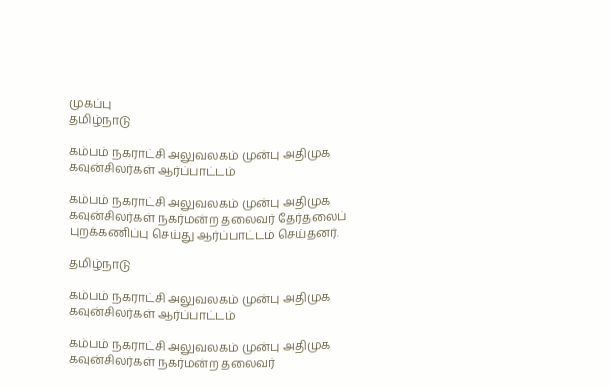முகப்பு
தமிழ்நாடு

கம்பம் நகராட்சி அலுவலகம் முன்பு அதிமுக கவுன்சிலர்கள் ஆர்ப்பாட்டம்

கம்பம் நகராட்சி அலுவலகம் முன்பு அதிமுக கவுன்சிலர்கள் நகர்மன்ற தலைவர் தேர்தலைப் புறக்கணிப்பு செய்து ஆர்ப்பாட்டம் செய்தனர்.

தமிழ்நாடு

கம்பம் நகராட்சி அலுவலகம் முன்பு அதிமுக கவுன்சிலர்கள் ஆர்ப்பாட்டம்

கம்பம் நகராட்சி அலுவலகம் முன்பு அதிமுக கவுன்சிலர்கள் நகர்மன்ற தலைவர்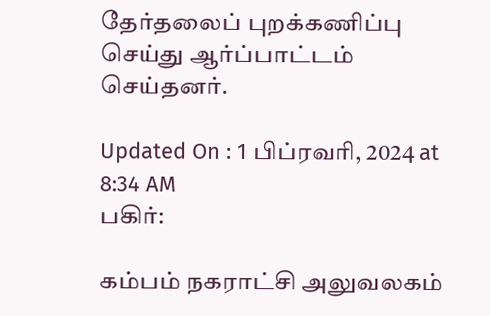தேர்தலைப் புறக்கணிப்பு செய்து ஆர்ப்பாட்டம் செய்தனர்.

Updated On : 1 பிப்ரவரி, 2024 at 8:34 AM
பகிர்:

கம்பம் நகராட்சி அலுவலகம்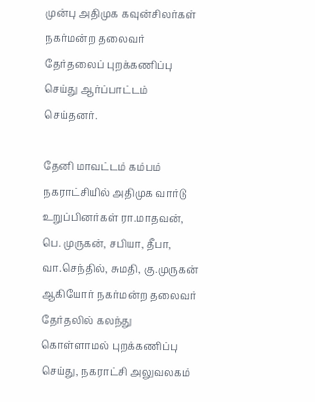முன்பு அதிமுக கவுன்சிலர்கள் நகர்மன்ற தலைவர் தேர்தலைப் புறக்கணிப்பு செய்து ஆர்ப்பாட்டம் செய்தனர்.

தேனி மாவட்டம் கம்பம் நகராட்சியில் அதிமுக வார்டு உறுப்பினர்கள் ரா.மாதவன், பெ. முருகன், சபியா, தீபா, வா.செந்தில், சுமதி, கு.முருகன் ஆகியோர் நகர்மன்ற தலைவர் தேர்தலில் கலந்து கொள்ளாமல் புறக்கணிப்பு செய்து, நகராட்சி அலுவலகம்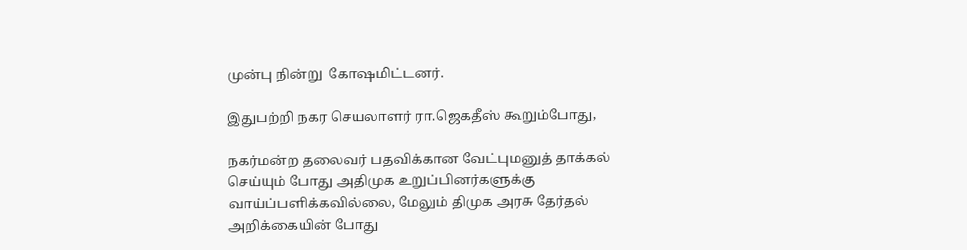முன்பு நின்று  கோஷமிட்டனர்.

இதுபற்றி நகர செயலாளர் ரா.ஜெகதீஸ் கூறும்போது,

நகர்மன்ற தலைவர் பதவிக்கான வேட்புமனுத் தாக்கல் செய்யும் போது அதிமுக உறுப்பினர்களுக்கு வாய்ப்பளிக்கவில்லை, மேலும் திமுக அரசு தேர்தல் அறிக்கையின் போது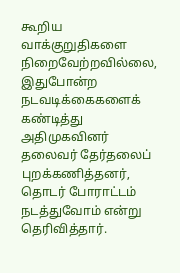கூறிய வாக்குறுதிகளை நிறைவேற்றவில்லை, இதுபோன்ற நடவடிக்கைகளைக் கண்டித்து அதிமுகவினர் தலைவர் தேர்தலைப் புறக்கணித்தனர், தொடர் போராட்டம் நடத்துவோம் என்று தெரிவித்தார்.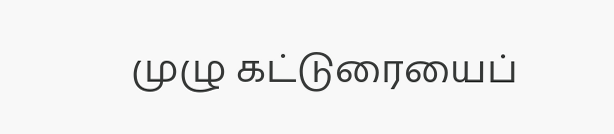முழு கட்டுரையைப்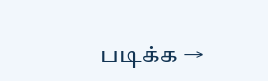படிக்க →